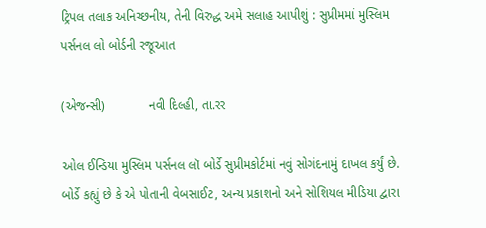ટ્રિપલ તલાક અનિચ્છનીય, તેની વિરુદ્ધ અમે સલાહ આપીશું : સુપ્રીમમાં મુસ્લિમ પર્સનલ લો બોર્ડની રજૂઆત

(એજન્સી)            નવી દિલ્હી, તા.રર

ઓલ ઈન્ડિયા મુસ્લિમ પર્સનલ લૉ બોર્ડે સુપ્રીમકોર્ટમાં નવું સોગંદનામું દાખલ કર્યું છે. બોર્ડે કહ્યું છે કે એ પોતાની વેબસાઈટ, અન્ય પ્રકાશનો અને સોશિયલ મીડિયા દ્વારા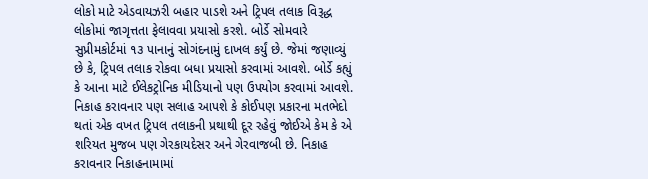લોકો માટે એડવાયઝરી બહાર પાડશે અને ટ્રિપલ તલાક વિરૂદ્ધ લોકોમાં જાગૃત્તતા ફેલાવવા પ્રયાસો કરશે. બોર્ડે સોમવારે સુપ્રીમકોર્ટમાં ૧૩ પાનાનું સોગંદનામું દાખલ કર્યું છે. જેમાં જણાવ્યું છે કે, ટ્રિપલ તલાક રોકવા બધા પ્રયાસો કરવામાં આવશે. બોર્ડે કહ્યું કે આના માટે ઈલેકટ્રોનિક મીડિયાનો પણ ઉપયોગ કરવામાં આવશે. નિકાહ કરાવનાર પણ સલાહ આપશે કે કોઈપણ પ્રકારના મતભેદો થતાં એક વખત ટ્રિપલ તલાકની પ્રથાથી દૂર રહેવું જોઈએ કેમ કે એ શરિયત મુજબ પણ ગેરકાયદેસર અને ગેરવાજબી છે. નિકાહ કરાવનાર નિકાહનામામાં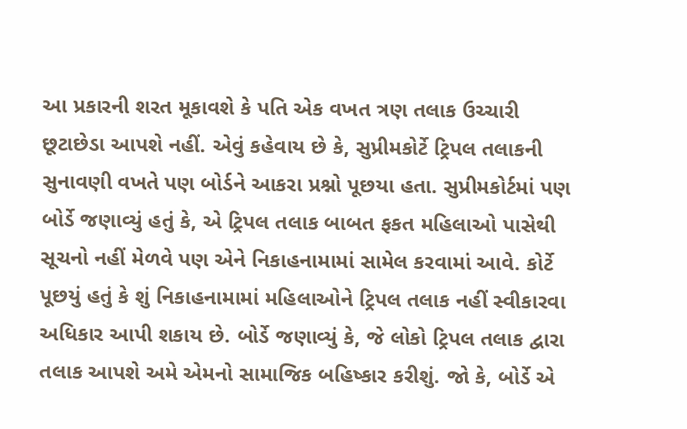આ પ્રકારની શરત મૂકાવશે કે પતિ એક વખત ત્રણ તલાક ઉચ્ચારી છૂટાછેડા આપશે નહીં. એવું કહેવાય છે કે, સુપ્રીમકોર્ટે ટ્રિપલ તલાકની સુનાવણી વખતે પણ બોર્ડને આકરા પ્રશ્નો પૂછયા હતા. સુપ્રીમકોર્ટમાં પણ બોર્ડે જણાવ્યું હતું કે, એ ટ્રિપલ તલાક બાબત ફકત મહિલાઓ પાસેથી સૂચનો નહીં મેળવે પણ એને નિકાહનામામાં સામેલ કરવામાં આવે. કોર્ટે પૂછયું હતું કે શું નિકાહનામામાં મહિલાઓને ટ્રિપલ તલાક નહીં સ્વીકારવા અધિકાર આપી શકાય છે. બોર્ડે જણાવ્યું કે, જે લોકો ટ્રિપલ તલાક દ્વારા તલાક આપશે અમે એમનો સામાજિક બહિષ્કાર કરીશું. જો કે, બોર્ડે એ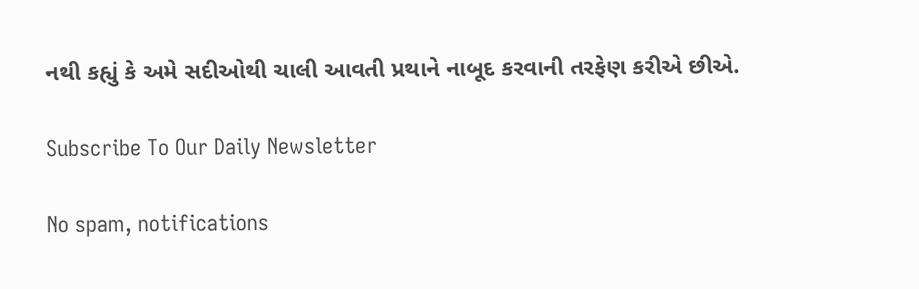નથી કહ્યું કે અમે સદીઓથી ચાલી આવતી પ્રથાને નાબૂદ કરવાની તરફેણ કરીએ છીએ.

Subscribe To Our Daily Newsletter

No spam, notifications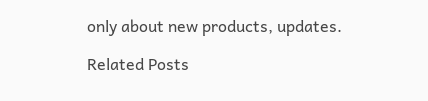only about new products, updates.

Related Posts